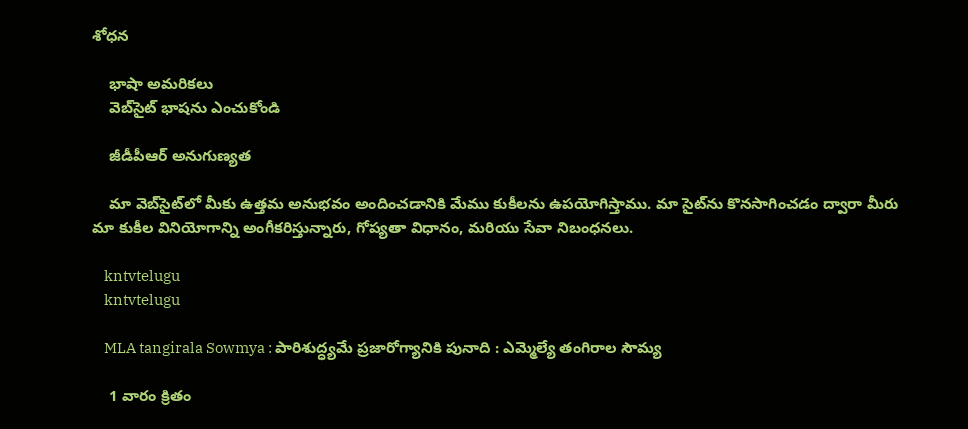శోధన

    భాషా అమరికలు
    వెబ్‌సైట్ భాషను ఎంచుకోండి

    జీడీపీఆర్ అనుగుణ్యత

    మా వెబ్‌సైట్‌లో మీకు ఉత్తమ అనుభవం అందించడానికి మేము కుకీలను ఉపయోగిస్తాము. మా సైట్‌ను కొనసాగించడం ద్వారా మీరు మా కుకీల వినియోగాన్ని అంగీకరిస్తున్నారు, గోప్యతా విధానం, మరియు సేవా నిబంధనలు.

    kntvtelugu
    kntvtelugu

    MLA tangirala Sowmya : పారిశుద్ధ్యమే ప్రజారోగ్యానికి పునాది : ఎమ్మెల్యే తంగిరాల సౌమ్య

    1 వారం క్రితం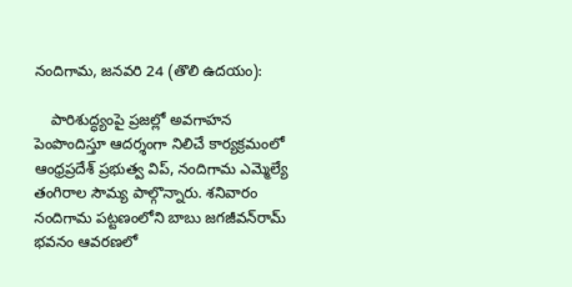నందిగామ, జనవరి 24 (తొలి ఉదయం):

    పారిశుద్ధ్యంపై ప్రజల్లో అవగాహన పెంపొందిస్తూ ఆదర్శంగా నిలిచే కార్యక్రమంలో ఆంధ్రప్రదేశ్ ప్రభుత్వ విప్, నందిగామ ఎమ్మెల్యే తంగిరాల సౌమ్య పాల్గొన్నారు. శనివారం నందిగామ పట్టణంలోని బాబు జగజీవన్‌రామ్ భవనం ఆవరణలో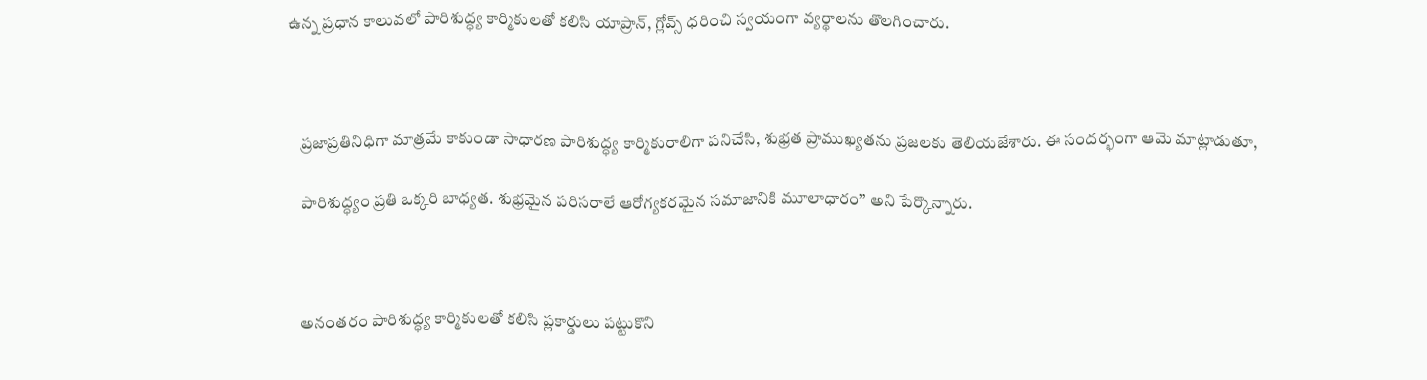ఉన్న ప్రధాన కాలువలో పారిశుద్ధ్య కార్మికులతో కలిసి యాప్రాన్, గ్లోవ్స్ ధరించి స్వయంగా వ్యర్థాలను తొలగించారు.



    ప్రజాప్రతినిధిగా మాత్రమే కాకుండా సాధారణ పారిశుద్ధ్య కార్మికురాలిగా పనిచేసి, శుభ్రత ప్రాముఖ్యతను ప్రజలకు తెలియజేశారు. ఈ సందర్భంగా ఆమె మాట్లాడుతూ,

    పారిశుద్ధ్యం ప్రతి ఒక్కరి బాధ్యత. శుభ్రమైన పరిసరాలే ఆరోగ్యకరమైన సమాజానికి మూలాధారం” అని పేర్కొన్నారు.



    అనంతరం పారిశుద్ధ్య కార్మికులతో కలిసి ప్లకార్డులు పట్టుకొని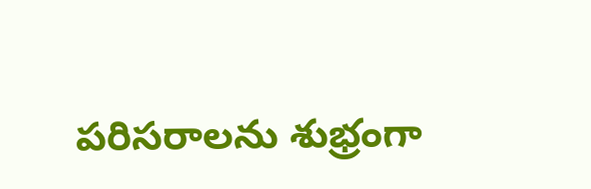పరిసరాలను శుభ్రంగా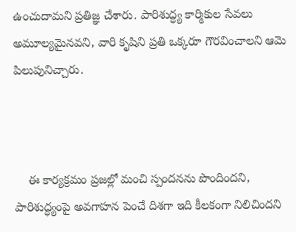ఉంచుదామని ప్రతిజ్ఞ చేశారు. పారిశుద్ధ్య కార్మికుల సేవలు అమూల్యమైనవని, వారి కృషిని ప్రతి ఒక్కరూ గౌరవించాలని ఆమె పిలుపునిచ్చారు.



    ఈ కార్యక్రమం ప్రజల్లో మంచి స్పందనను పొందిందని, పారిశుద్ధ్యంపై అవగాహన పెంచే దిశగా ఇది కీలకంగా నిలిచిందని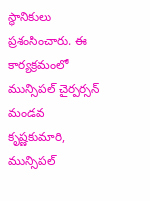స్థానికులు ప్రశంసించారు. ఈ కార్యక్రమంలో మున్సిపల్ చైర్పర్సన్ మండవ కృష్ణకుమారి, మున్సిపల్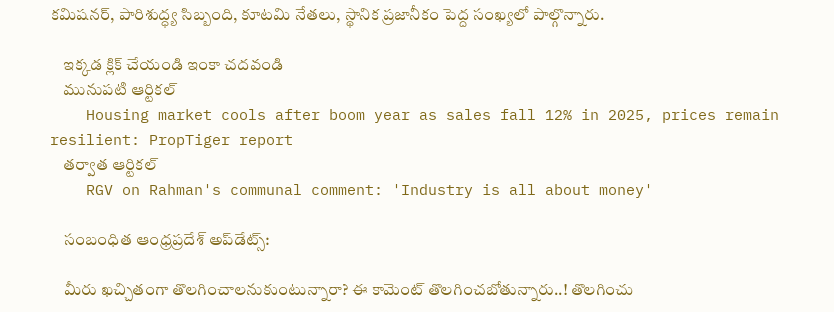కమిషనర్, పారిశుద్ధ్య సిబ్బంది, కూటమి నేతలు, స్థానిక ప్రజానీకం పెద్ద సంఖ్యలో పాల్గొన్నారు.

    ఇక్కడ క్లిక్ చేయండి ఇంకా చదవండి
    మునుపటి ఆర్టికల్
    Housing market cools after boom year as sales fall 12% in 2025, prices remain resilient: PropTiger report
    తర్వాత ఆర్టికల్
    RGV on Rahman's communal comment: 'Industry is all about money'

    సంబంధిత ఆంధ్రప్రదేశ్ అప్‌డేట్స్:

    మీరు ఖచ్చితంగా తొలగించాలనుకుంటున్నారా? ఈ కామెంట్ తొలగించబోతున్నారు..! తొలగించు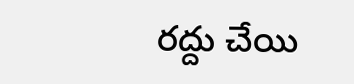రద్దు చేయి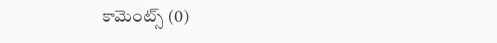కామెంట్స్ (0)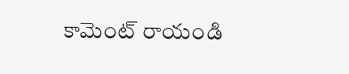కామెంట్ రాయండి